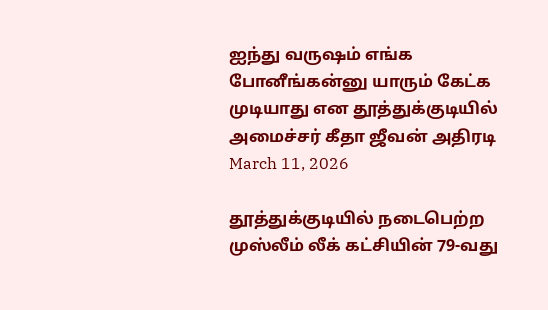ஐந்து வருஷம் எங்க போனீங்கன்னு யாரும் கேட்க முடியாது என தூத்துக்குடியில் அமைச்சர் கீதா ஜீவன் அதிரடி
March 11, 2026

தூத்துக்குடியில் நடைபெற்ற முஸ்லீம் லீக் கட்சியின் 79-வது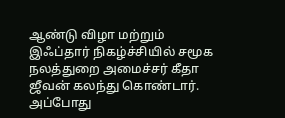ஆண்டு விழா மற்றும் இஃப்தார் நிகழ்ச்சியில் சமூக நலத்துறை அமைச்சர் கீதா ஜீவன் கலந்து கொண்டார். அப்போது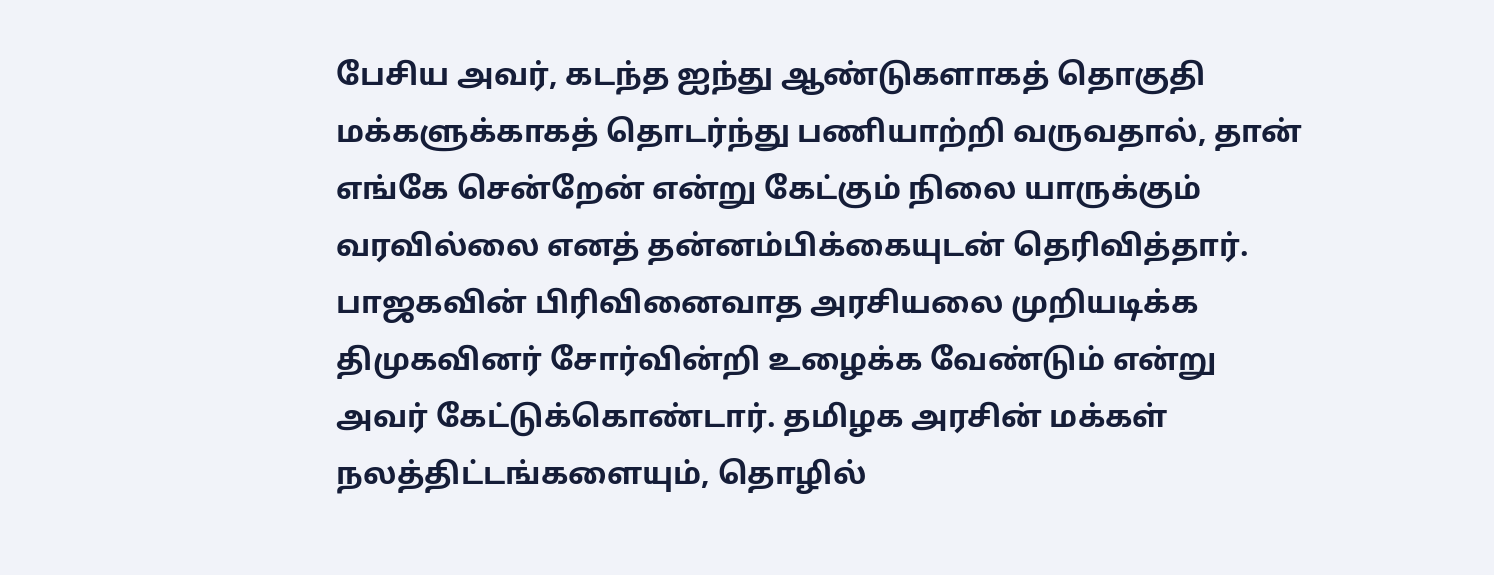பேசிய அவர், கடந்த ஐந்து ஆண்டுகளாகத் தொகுதி மக்களுக்காகத் தொடர்ந்து பணியாற்றி வருவதால், தான் எங்கே சென்றேன் என்று கேட்கும் நிலை யாருக்கும் வரவில்லை எனத் தன்னம்பிக்கையுடன் தெரிவித்தார்.
பாஜகவின் பிரிவினைவாத அரசியலை முறியடிக்க திமுகவினர் சோர்வின்றி உழைக்க வேண்டும் என்று அவர் கேட்டுக்கொண்டார். தமிழக அரசின் மக்கள் நலத்திட்டங்களையும், தொழில்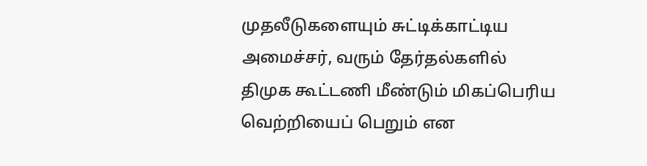முதலீடுகளையும் சுட்டிக்காட்டிய அமைச்சர், வரும் தேர்தல்களில் திமுக கூட்டணி மீண்டும் மிகப்பெரிய வெற்றியைப் பெறும் என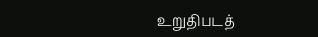உறுதிபடத்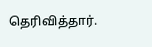தெரிவித்தார்.